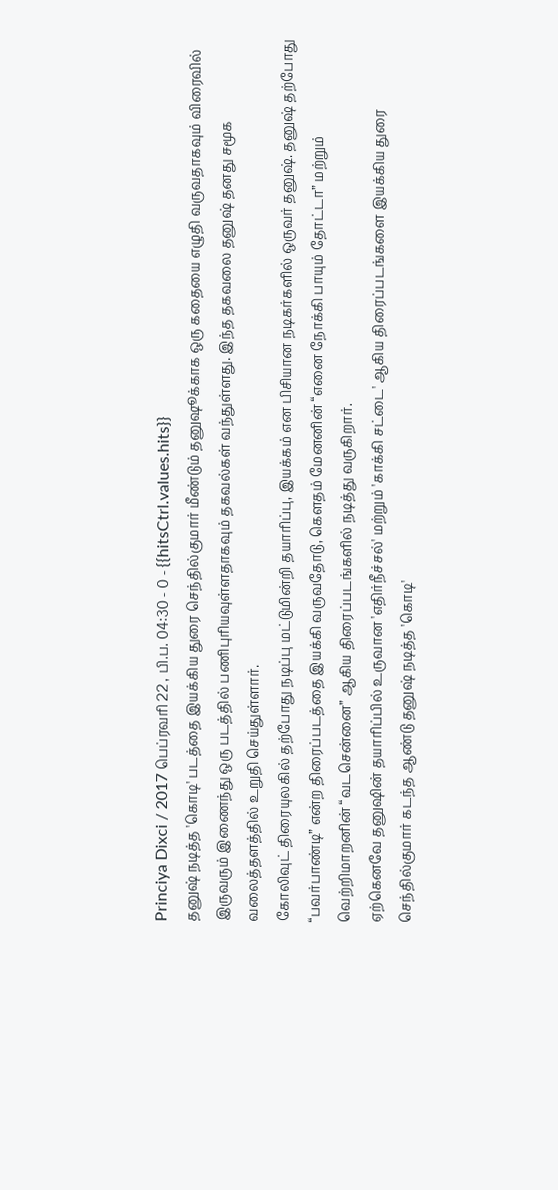Princiya Dixci / 2017 பெப்ரவரி 22 , பி.ப. 04:30 - 0 - {{hitsCtrl.values.hits}}
தனுஷ் நடித்த 'கொடி' படத்தை இயக்கிய துரை செந்தில்குமார் மீண்டும் தனுஷூக்காக ஒரு கதையை எழுதி வருவதாகவும் விரைவில் இருவரும் இணைந்து ஒரு படத்தில் பணிபுரியவுள்ளதாகவும் தகவல்கள் வந்துள்ளது. இந்த தகவலை தனுஷ் தனது சமூக வலைத்தளத்தில் உறுதி செய்துள்ளார்.
கோலிவுட் திரையுலகில் தற்போது நடிப்பு மட்டுமின்றி தயாரிப்பு, இயக்கம் என பிசியான நடிகர்களில் ஒருவர் தனுஷ். தனுஷ் தற்போது “பவர்பாண்டி” என்ற திரைப்படத்தை இயக்கி வருவதோடு, கௌதம் மேனனின் “எனை நோக்கி பாயும் தோட்டா” மற்றும் வெற்றிமாறனின் “வடசென்னை” ஆகிய திரைப்படங்களில் நடித்து வருகிறார்.
ஏற்கெனவே தனுஷின் தயாரிப்பில் உருவான 'எதிர்நீச்சல்' மற்றும் 'காக்கி சட்டை' ஆகிய திரைப்படங்களை இயக்கிய துரை செந்தில்குமார் கடந்த ஆண்டு தனுஷ் நடித்த 'கொடி'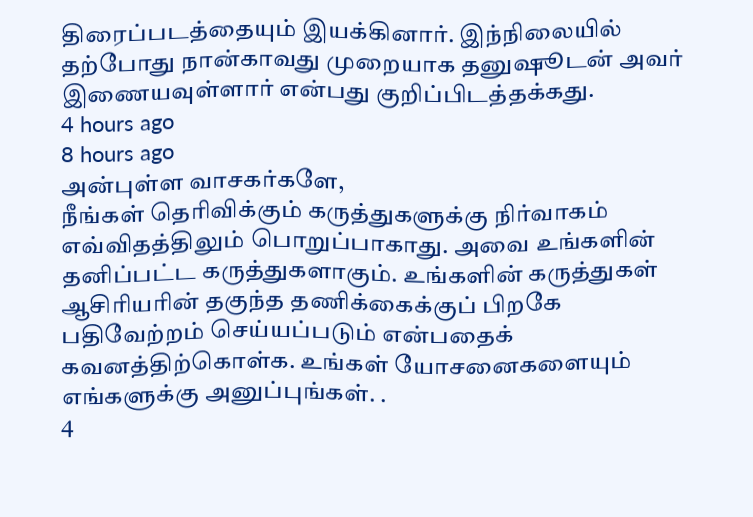திரைப்படத்தையும் இயக்கினார். இந்நிலையில் தற்போது நான்காவது முறையாக தனுஷூடன் அவர் இணையவுள்ளார் என்பது குறிப்பிடத்தக்கது.
4 hours ago
8 hours ago
அன்புள்ள வாசகர்களே,
நீங்கள் தெரிவிக்கும் கருத்துகளுக்கு நிர்வாகம் எவ்விதத்திலும் பொறுப்பாகாது. அவை உங்களின் தனிப்பட்ட கருத்துகளாகும். உங்களின் கருத்துகள் ஆசிரியரின் தகுந்த தணிக்கைக்குப் பிறகே பதிவேற்றம் செய்யப்படும் என்பதைக் கவனத்திற்கொள்க. உங்கள் யோசனைகளையும் எங்களுக்கு அனுப்புங்கள். .
4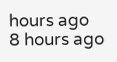hours ago
8 hours ago